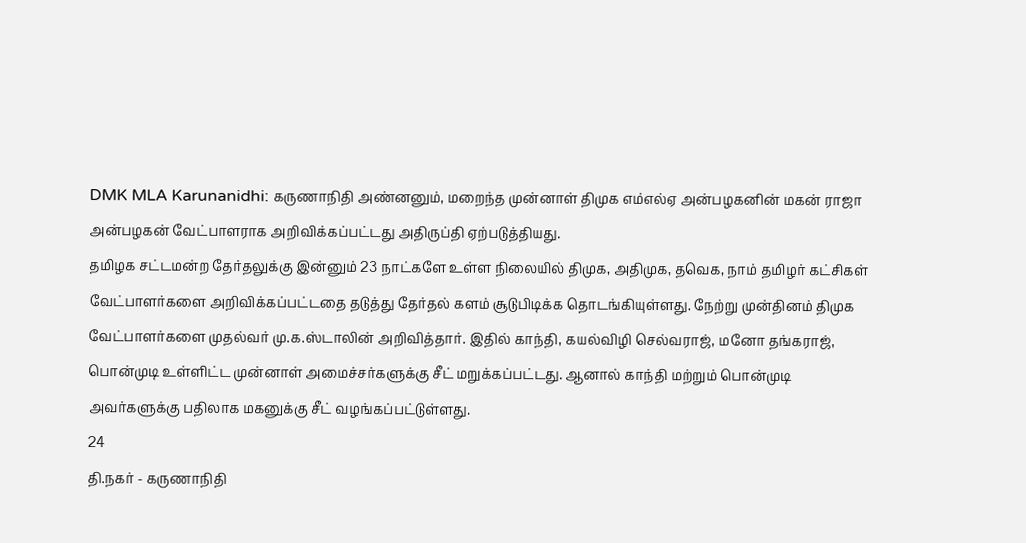DMK MLA Karunanidhi: கருணாநிதி அண்னனும், மறைந்த முன்னாள் திமுக எம்எல்ஏ அன்பழகனின் மகன் ராஜா அன்பழகன் வேட்பாளராக அறிவிக்கப்பட்டது அதிருப்தி ஏற்படுத்தியது.
தமிழக சட்டமன்ற தேர்தலுக்கு இன்னும் 23 நாட்களே உள்ள நிலையில் திமுக, அதிமுக, தவெக, நாம் தமிழர் கட்சிகள் வேட்பாளர்களை அறிவிக்கப்பட்டதை தடுத்து தேர்தல் களம் சூடுபிடிக்க தொடங்கியுள்ளது. நேற்று முன்தினம் திமுக வேட்பாளர்களை முதல்வர் மு.க.ஸ்டாலின் அறிவித்தார். இதில் காந்தி, கயல்விழி செல்வராஜ், மனோ தங்கராஜ், பொன்முடி உள்ளிட்ட முன்னாள் அமைச்சர்களுக்கு சீட் மறுக்கப்பட்டது. ஆனால் காந்தி மற்றும் பொன்முடி அவர்களுக்கு பதிலாக மகனுக்கு சீட் வழங்கப்பட்டுள்ளது.
24
தி.நகர் - கருணாநிதி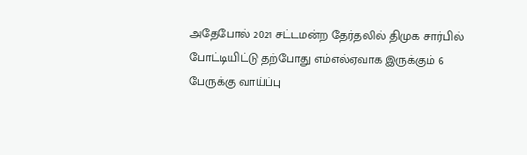அதேபோல் 2021 சட்டமன்ற தேர்தலில் திமுக சார்பில் போட்டியிட்டு தற்போது எம்எல்ஏவாக இருக்கும் 6 பேருக்கு வாய்ப்பு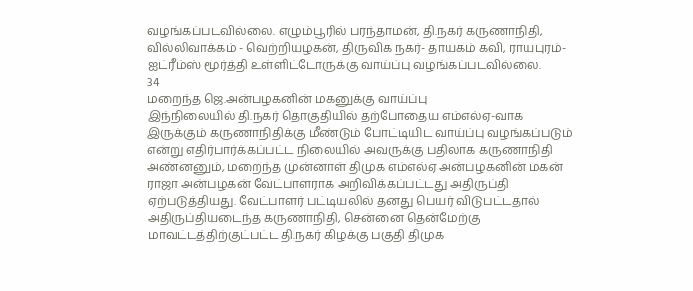வழங்கப்படவில்லை. எழும்பூரில் பரந்தாமன், தி.நகர் கருணாநிதி, வில்லிவாக்கம் - வெற்றியழகன், திருவிக நகர்- தாயகம் கவி, ராயபுரம்- ஐட்ரீம்ஸ் மூர்த்தி உள்ளிட்டோருக்கு வாய்ப்பு வழங்கப்படவில்லை.
34
மறைந்த ஜெ.அன்பழகனின் மகனுக்கு வாய்ப்பு
இந்நிலையில் தி.நகர் தொகுதியில் தற்போதைய எம்எல்ஏ-வாக இருக்கும் கருணாநிதிக்கு மீண்டும் போட்டியிட வாய்ப்பு வழங்கப்படும் என்று எதிர்பார்க்கப்பட்ட நிலையில் அவருக்கு பதிலாக கருணாநிதி அண்னனும், மறைந்த முன்னாள் திமுக எம்எல்ஏ அன்பழகனின் மகன் ராஜா அன்பழகன் வேட்பாளராக அறிவிக்கப்பட்டது அதிருப்தி ஏற்படுத்தியது. வேட்பாளர் பட்டியலில் தனது பெயர் விடுபட்டதால் அதிருப்தியடைந்த கருணாநிதி, சென்னை தென்மேற்கு மாவட்டத்திற்குட்பட்ட தி.நகர் கிழக்கு பகுதி திமுக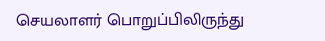செயலாளர் பொறுப்பிலிருந்து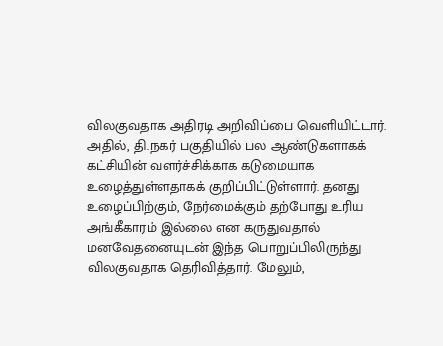விலகுவதாக அதிரடி அறிவிப்பை வெளியிட்டார்.
அதில், தி.நகர் பகுதியில் பல ஆண்டுகளாகக் கட்சியின் வளர்ச்சிக்காக கடுமையாக உழைத்துள்ளதாகக் குறிப்பிட்டுள்ளார். தனது உழைப்பிற்கும், நேர்மைக்கும் தற்போது உரிய அங்கீகாரம் இல்லை என கருதுவதால் மனவேதனையுடன் இந்த பொறுப்பிலிருந்து விலகுவதாக தெரிவித்தார். மேலும்,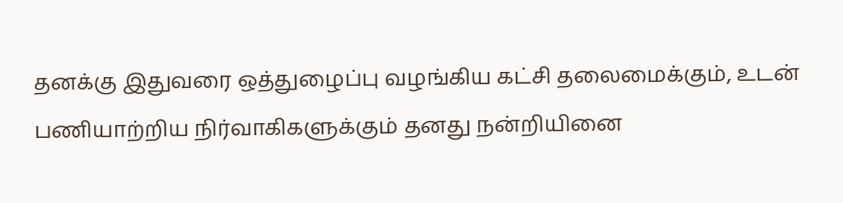தனக்கு இதுவரை ஒத்துழைப்பு வழங்கிய கட்சி தலைமைக்கும், உடன் பணியாற்றிய நிர்வாகிகளுக்கும் தனது நன்றியினை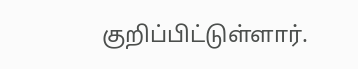குறிப்பிட்டுள்ளார்.